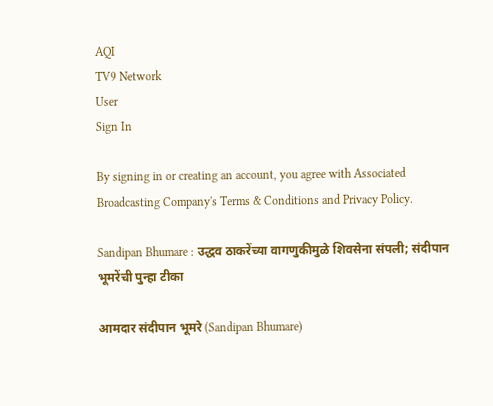AQI
TV9 Network
User
Sign In

By signing in or creating an account, you agree with Associated Broadcasting Company's Terms & Conditions and Privacy Policy.

Sandipan Bhumare : उद्धव ठाकरेंच्या वागणुकीमुळे शिवसेना संपली; संदीपान भूमरेंची पुन्हा टीका

आमदार संदीपान भूमरे (Sandipan Bhumare)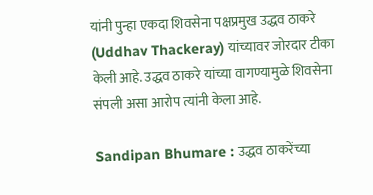यांनी पुन्हा एकदा शिवसेना पक्षप्रमुख उद्धव ठाकरे (Uddhav Thackeray) यांच्यावर जोरदार टीका केली आहे. उद्धव ठाकरे यांच्या वागण्यामुळे शिवसेना संपली असा आरोप त्यांनी केला आहे.

Sandipan Bhumare : उद्धव ठाकरेंच्या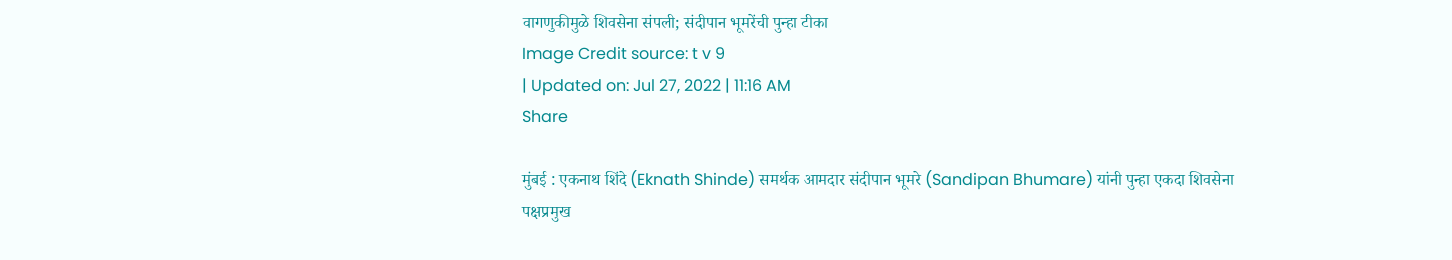वागणुकीमुळे शिवसेना संपली; संदीपान भूमरेंची पुन्हा टीका
Image Credit source: t v 9
| Updated on: Jul 27, 2022 | 11:16 AM
Share

मुंबई : एकनाथ शिंदे (Eknath Shinde) समर्थक आमदार संदीपान भूमरे (Sandipan Bhumare) यांनी पुन्हा एकदा शिवसेना पक्षप्रमुख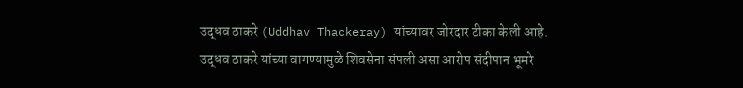उद्धव ठाकरे (Uddhav Thackeray) यांच्यावर जोरदार टीका केली आहे. उद्धव ठाकरे यांच्या वागण्यामुळे शिवसेना संपली असा आरोप संदीपान भूमरे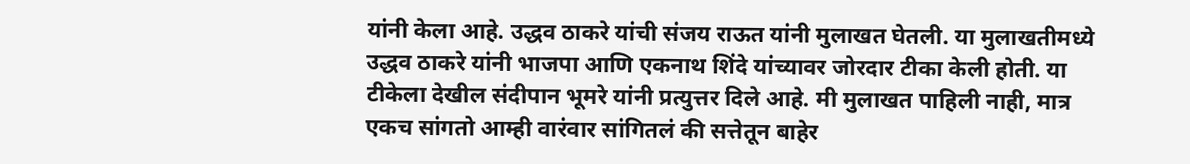यांनी केला आहे. उद्धव ठाकरे यांची संजय राऊत यांनी मुलाखत घेतली. या मुलाखतीमध्ये उद्धव ठाकरे यांनी भाजपा आणि एकनाथ शिंदे यांच्यावर जोरदार टीका केली होती. या टीकेला देखील संदीपान भूमरे यांनी प्रत्युत्तर दिले आहे. मी मुलाखत पाहिली नाही, मात्र एकच सांगतो आम्ही वारंवार सांगितलं की सत्तेतून बाहेर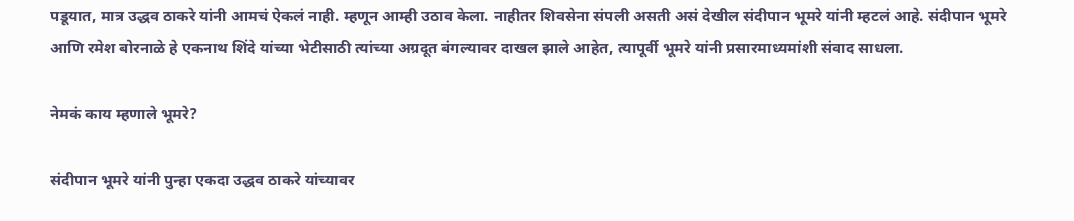पडूयात, मात्र उद्धव ठाकरे यांनी आमचं ऐकलं नाही. म्हणून आम्ही उठाव केला. नाहीतर शिवसेना संपली असती असं देखील संदीपान भूमरे यांनी म्हटलं आहे. संदीपान भूमरे आणि रमेश बोरनाळे हे एकनाथ शिंदे यांच्या भेटीसाठी त्यांच्या अग्रदूत बंगल्यावर दाखल झाले आहेत, त्यापूर्वी भूमरे यांनी प्रसारमाध्यमांशी संवाद साधला.

नेमकं काय म्हणाले भूमरे?

संदीपान भूमरे यांनी पुन्हा एकदा उद्धव ठाकरे यांच्यावर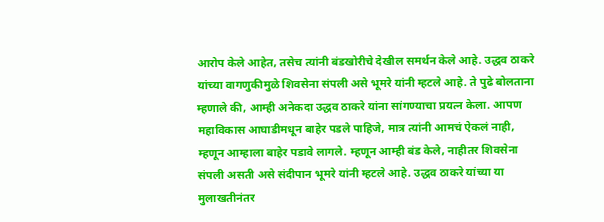आरोप केले आहेत, तसेच त्यांनी बंडखोरीचे देखील समर्थन केले आहे. उद्धव ठाकरे यांच्या वागणुकीमुळे शिवसेना संपली असे भूमरे यांनी म्हटले आहे. ते पुढे बोलताना म्हणाले की, आम्ही अनेकदा उद्धव ठाकरे यांना सांगण्याचा प्रयत्न केला. आपण महाविकास आघाडीमधून बाहेर पडले पाहिजे, मात्र त्यांनी आमचं ऐकलं नाही, म्हणून आम्हाला बाहेर पडावे लागले. म्हणून आम्ही बंड केले, नाहीतर शिवसेना संपली असती असे संदीपान भूमरे यांनी म्हटले आहे. उद्धव ठाकरे यांच्या या मुलाखतीनंतर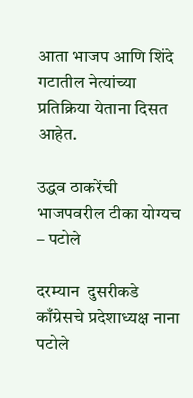आता भाजप आणि शिंदे गटातील नेत्यांच्या प्रतिक्रिया येताना दिसत आहेत.

उद्धव ठाकरेंची भाजपवरील टीका योग्यच – पटोले

दरम्यान  दुसरीकडे काँग्रेसचे प्रदेशाध्यक्ष नाना पटोले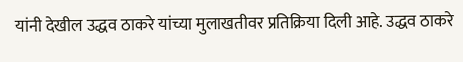यांनी देखील उद्धव ठाकरे यांच्या मुलाखतीवर प्रतिक्रिया दिली आहे. उद्धव ठाकरे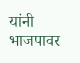यांनी भाजपावर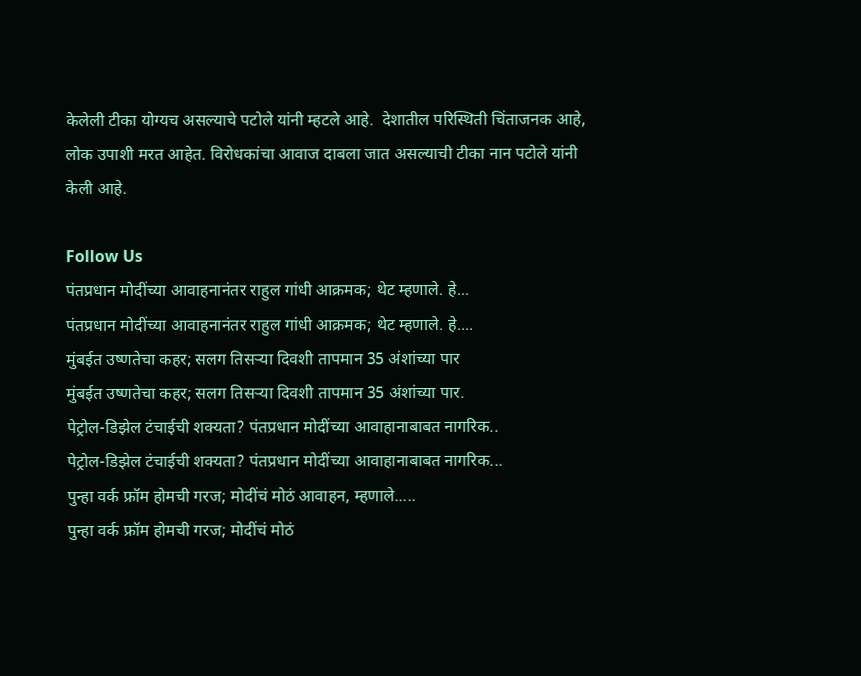केलेली टीका योग्यच असल्याचे पटोले यांनी म्हटले आहे.  देशातील परिस्थिती चिंताजनक आहे, लोक उपाशी मरत आहेत. विरोधकांचा आवाज दाबला जात असल्याची टीका नान पटोले यांनी केली आहे.

Follow Us
पंतप्रधान मोदींच्या आवाहनानंतर राहुल गांधी आक्रमक; थेट म्हणाले. हे...
पंतप्रधान मोदींच्या आवाहनानंतर राहुल गांधी आक्रमक; थेट म्हणाले. हे....
मुंबईत उष्णतेचा कहर; सलग तिसऱ्या दिवशी तापमान 35 अंशांच्या पार
मुंबईत उष्णतेचा कहर; सलग तिसऱ्या दिवशी तापमान 35 अंशांच्या पार.
पेट्रोल-डिझेल टंचाईची शक्यता? पंतप्रधान मोदींच्या आवाहानाबाबत नागरिक..
पेट्रोल-डिझेल टंचाईची शक्यता? पंतप्रधान मोदींच्या आवाहानाबाबत नागरिक...
पुन्हा वर्क फ्रॉम होमची गरज; मोदींचं मोठं आवाहन, म्हणाले.....
पुन्हा वर्क फ्रॉम होमची गरज; मोदींचं मोठं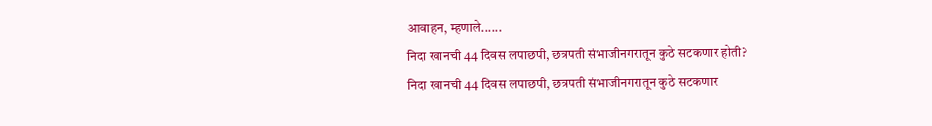आवाहन, म्हणाले......
निदा खानची 44 दिवस लपाछपी, छत्रपती संभाजीनगरातून कुठे सटकणार होती?
निदा खानची 44 दिवस लपाछपी, छत्रपती संभाजीनगरातून कुठे सटकणार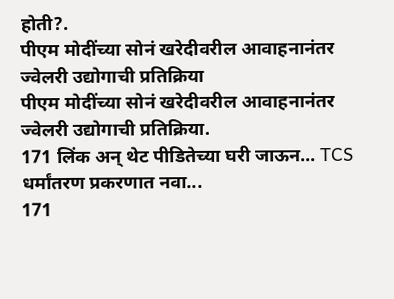होती?.
पीएम मोदींच्या सोनं खरेदीवरील आवाहनानंतर ज्वेलरी उद्योगाची प्रतिक्रिया
पीएम मोदींच्या सोनं खरेदीवरील आवाहनानंतर ज्वेलरी उद्योगाची प्रतिक्रिया.
171 लिंक अन् थेट पीडितेच्या घरी जाऊन... TCS धर्मांतरण प्रकरणात नवा...
171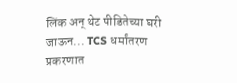लिंक अन् थेट पीडितेच्या घरी जाऊन... TCS धर्मांतरण प्रकरणात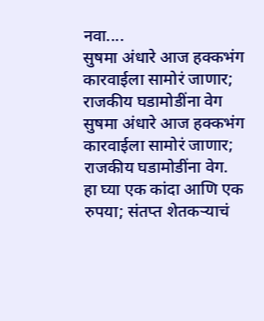नवा....
सुषमा अंधारे आज हक्कभंग कारवाईला सामोरं जाणार; राजकीय घडामोडींना वेग
सुषमा अंधारे आज हक्कभंग कारवाईला सामोरं जाणार; राजकीय घडामोडींना वेग.
हा घ्या एक कांदा आणि एक रुपया; संतप्त शेतकऱ्याचं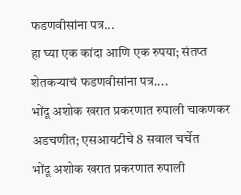फडणवीसांना पत्र...
हा घ्या एक कांदा आणि एक रुपया; संतप्त शेतकऱ्याचं फडणवीसांना पत्र....
भोंदू अशोक खरात प्रकरणात रुपाली चाकणकर अडचणीत; एसआयटीचे 8 सवाल चर्चेत
भोंदू अशोक खरात प्रकरणात रुपाली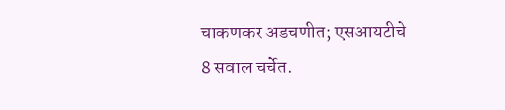चाकणकर अडचणीत; एसआयटीचे 8 सवाल चर्चेत.